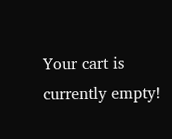Your cart is currently empty!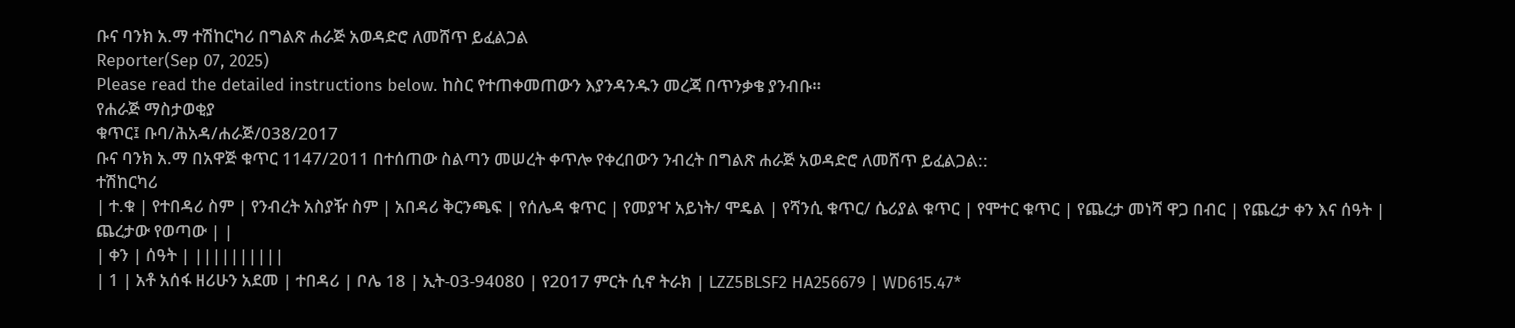ቡና ባንክ አ.ማ ተሽከርካሪ በግልጽ ሐራጅ አወዳድሮ ለመሸጥ ይፈልጋል
Reporter(Sep 07, 2025)
Please read the detailed instructions below. ከስር የተጠቀመጠውን እያንዳንዱን መረጃ በጥንቃቄ ያንብቡ።
የሐራጅ ማስታወቂያ
ቁጥር፤ ቡባ/ሕአዳ/ሐራጅ/038/2017
ቡና ባንክ አ.ማ በአዋጅ ቁጥር 1147/2011 በተሰጠው ስልጣን መሠረት ቀጥሎ የቀረበውን ንብረት በግልጽ ሐራጅ አወዳድሮ ለመሸጥ ይፈልጋል::
ተሽከርካሪ
| ተ.ቁ | የተበዳሪ ስም | የንብረት አስያዥ ስም | አበዳሪ ቅርንጫፍ | የሰሌዳ ቁጥር | የመያዣ አይነት/ ሞዴል | የሻንሲ ቁጥር/ ሴሪያል ቁጥር | የሞተር ቁጥር | የጨረታ መነሻ ዋጋ በብር | የጨረታ ቀን እና ሰዓት | ጨረታው የወጣው | |
| ቀን | ሰዓት | ||||||||||
| 1 | አቶ አሰፋ ዘሪሁን አደመ | ተበዳሪ | ቦሌ 18 | ኢት-03-94080 | የ2017 ምርት ሲኖ ትራክ | LZZ5BLSF2 HA256679 | WD615.47*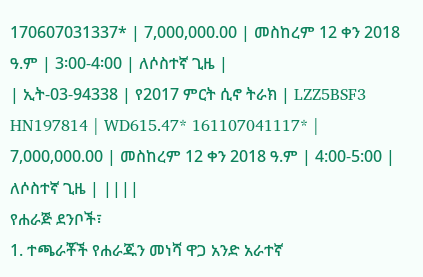170607031337* | 7,000,000.00 | መስከረም 12 ቀን 2018 ዓ.ም | 3፡00-4፡00 | ለሶስተኛ ጊዜ |
| ኢት-03-94338 | የ2017 ምርት ሲኖ ትራክ | LZZ5BSF3 HN197814 | WD615.47* 161107041117* | 7,000,000.00 | መስከረም 12 ቀን 2018 ዓ.ም | 4:00-5:00 | ለሶስተኛ ጊዜ | ||||
የሐራጅ ደንቦች፣
1. ተጫራቾች የሐራጁን መነሻ ዋጋ አንድ አራተኛ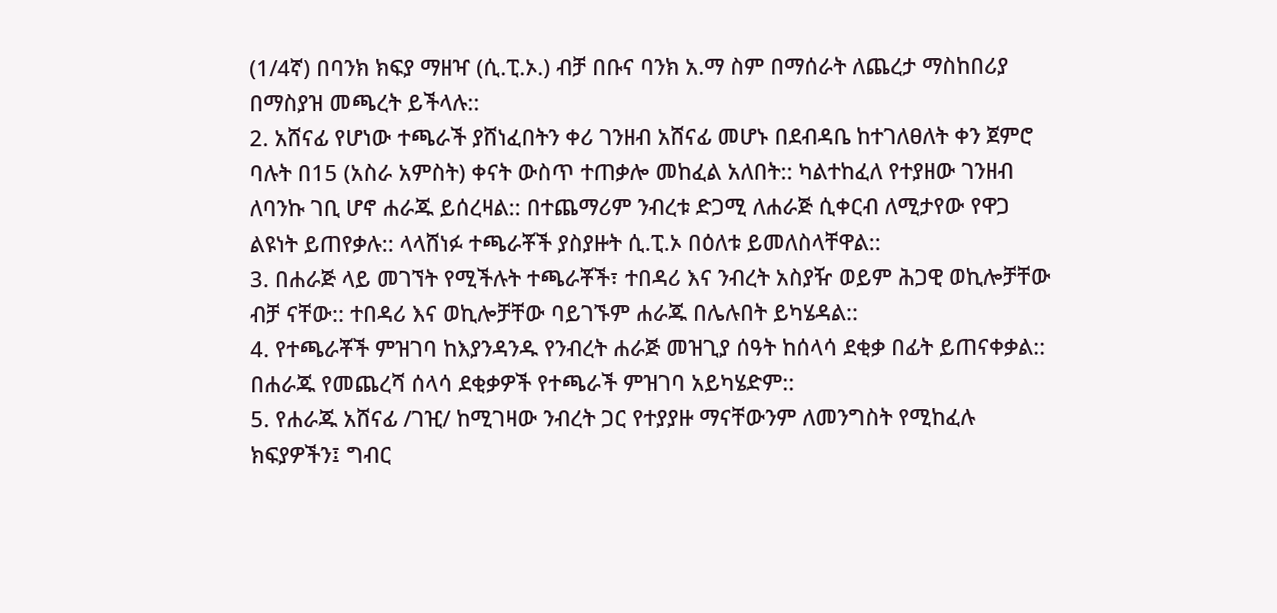(1/4ኛ) በባንክ ክፍያ ማዘዣ (ሲ.ፒ.ኦ.) ብቻ በቡና ባንክ አ.ማ ስም በማሰራት ለጨረታ ማስከበሪያ በማስያዝ መጫረት ይችላሉ::
2. አሸናፊ የሆነው ተጫራች ያሸነፈበትን ቀሪ ገንዘብ አሸናፊ መሆኑ በደብዳቤ ከተገለፀለት ቀን ጀምሮ ባሉት በ15 (አስራ አምስት) ቀናት ውስጥ ተጠቃሎ መከፈል አለበት:: ካልተከፈለ የተያዘው ገንዘብ ለባንኩ ገቢ ሆኖ ሐራጁ ይሰረዛል:: በተጨማሪም ንብረቱ ድጋሚ ለሐራጅ ሲቀርብ ለሚታየው የዋጋ ልዩነት ይጠየቃሉ:: ላላሸነፉ ተጫራቾች ያስያዙት ሲ.ፒ.ኦ በዕለቱ ይመለስላቸዋል::
3. በሐራጅ ላይ መገኘት የሚችሉት ተጫራቾች፣ ተበዳሪ እና ንብረት አስያዥ ወይም ሕጋዊ ወኪሎቻቸው ብቻ ናቸው:: ተበዳሪ እና ወኪሎቻቸው ባይገኙም ሐራጁ በሌሉበት ይካሄዳል::
4. የተጫራቾች ምዝገባ ከእያንዳንዱ የንብረት ሐራጅ መዝጊያ ሰዓት ከሰላሳ ደቂቃ በፊት ይጠናቀቃል:: በሐራጁ የመጨረሻ ሰላሳ ደቂቃዎች የተጫራች ምዝገባ አይካሄድም::
5. የሐራጁ አሸናፊ /ገዢ/ ከሚገዛው ንብረት ጋር የተያያዙ ማናቸውንም ለመንግስት የሚከፈሉ ክፍያዎችን፤ ግብር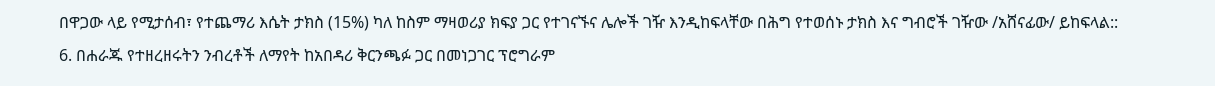በዋጋው ላይ የሚታሰብ፣ የተጨማሪ እሴት ታክስ (15%) ካለ ከስም ማዛወሪያ ክፍያ ጋር የተገናኙና ሌሎች ገዥ እንዲከፍላቸው በሕግ የተወሰኑ ታክስ እና ግብሮች ገዥው /አሸናፊው/ ይከፍላል::
6. በሐራጁ የተዘረዘሩትን ንብረቶች ለማየት ከአበዳሪ ቅርንጫፉ ጋር በመነጋገር ፕሮግራም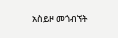አስይዞ መጎብኘት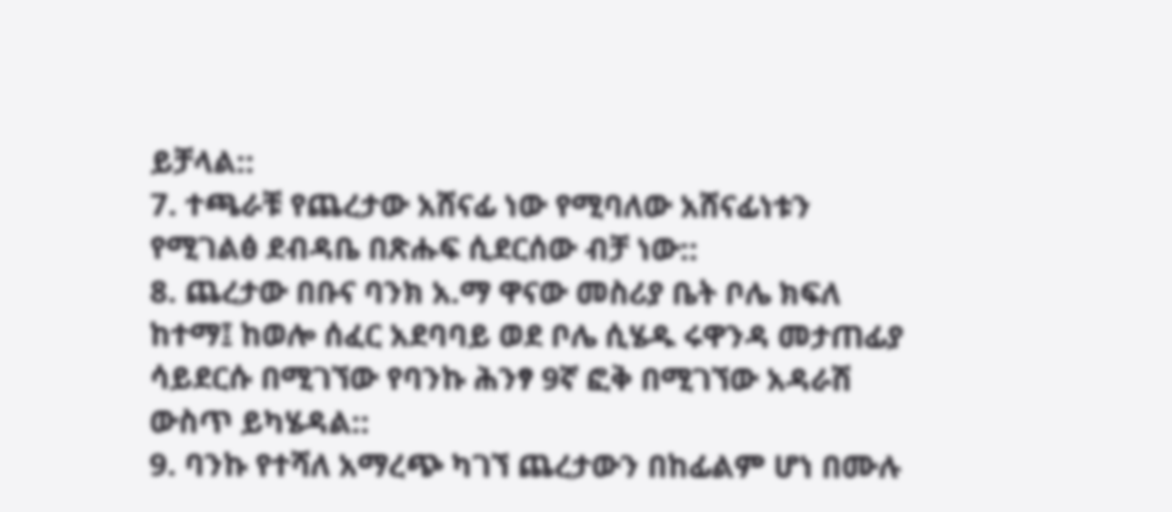ይቻላል::
7. ተጫራቹ የጨረታው አሸናፊ ነው የሚባለው አሸናፊነቱን የሚገልፅ ደብዳቤ በጽሑፍ ሲደርሰው ብቻ ነው::
8. ጨረታው በቡና ባንክ አ.ማ ዋናው መስሪያ ቤት ቦሌ ክፍለ ከተማ፤ ከወሎ ሰፈር አደባባይ ወደ ቦሌ ሲሄዱ ሩዋንዳ መታጠፊያ ሳይደርሱ በሚገኘው የባንኩ ሕንፃ 9ኛ ፎቅ በሚገኘው አዳራሽ ውስጥ ይካሄዳል::
9. ባንኩ የተሻለ አማረጭ ካገኘ ጨረታውን በከፊልም ሆነ በሙሉ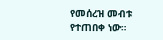የመሰረዝ መብቱ የተጠበቀ ነው።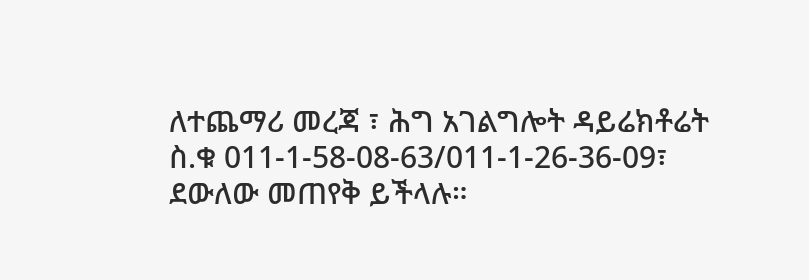ለተጨማሪ መረጃ ፣ ሕግ አገልግሎት ዳይሬክቶሬት ስ.ቁ 011-1-58-08-63/011-1-26-36-09፣ ደውለው መጠየቅ ይችላሉ።